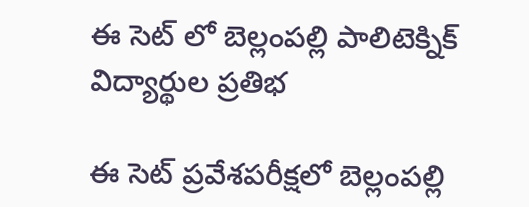ఈ సెట్ లో బెల్లంపల్లి పాలిటెక్నిక్ విద్యార్థుల ప్రతిభ

ఈ సెట్ ప్రవేశపరీక్షలో బెల్లంపల్లి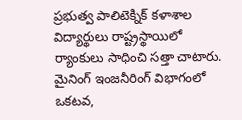ప్రభుత్వ పాలిటెక్నిక్ కళాశాల విద్యార్థులు రాష్ట్రస్థాయిలో ర్యాంకులు సాధించి సత్తా చాటారు. మైనింగ్ ఇంజనీరింగ్ విభాగంలో ఒకటవ,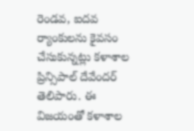రెండవ, ఐదవ ర్యాంకులను కైవసం చేసుకున్నట్లు కళాశాల ప్రిన్సిపాల్ దేవేందర్ తెలిపారు. ఈ విజయంతో కళాశాల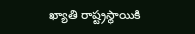ఖ్యాతి రాష్ట్రస్థాయికి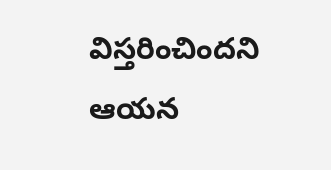విస్తరించిందని ఆయన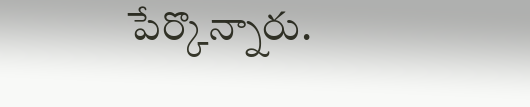పేర్కొన్నారు.